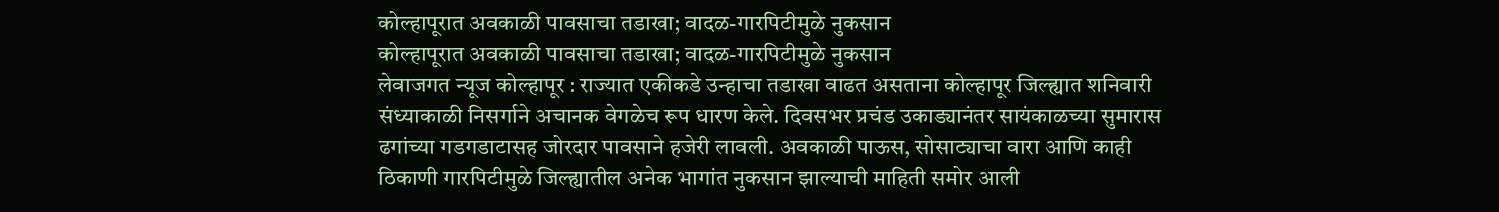कोल्हापूरात अवकाळी पावसाचा तडाखा; वादळ-गारपिटीमुळे नुकसान
कोल्हापूरात अवकाळी पावसाचा तडाखा; वादळ-गारपिटीमुळे नुकसान
लेवाजगत न्यूज कोल्हापूर : राज्यात एकीकडे उन्हाचा तडाखा वाढत असताना कोल्हापूर जिल्ह्यात शनिवारी संध्याकाळी निसर्गाने अचानक वेगळेच रूप धारण केले. दिवसभर प्रचंड उकाड्यानंतर सायंकाळच्या सुमारास ढगांच्या गडगडाटासह जोरदार पावसाने हजेरी लावली. अवकाळी पाऊस, सोसाट्याचा वारा आणि काही ठिकाणी गारपिटीमुळे जिल्ह्यातील अनेक भागांत नुकसान झाल्याची माहिती समोर आली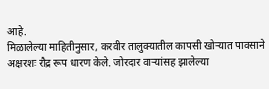आहे.
मिळालेल्या माहितीनुसार, करवीर तालुक्यातील कापसी खोऱ्यात पावसाने अक्षरशः रौद्र रूप धारण केले. जोरदार वाऱ्यांसह झालेल्या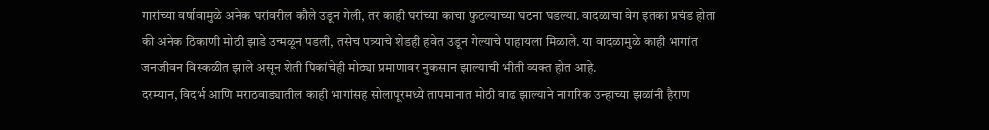गारांच्या वर्षावामुळे अनेक घरांवरील कौले उडून गेली, तर काही घरांच्या काचा फुटल्याच्या घटना घडल्या. वादळाचा वेग इतका प्रचंड होता की अनेक ठिकाणी मोठी झाडे उन्मळून पडली, तसेच पत्र्याचे शेडही हवेत उडून गेल्याचे पाहायला मिळाले. या वादळामुळे काही भागांत जनजीवन विस्कळीत झाले असून शेती पिकांचेही मोठ्या प्रमाणावर नुकसान झाल्याची भीती व्यक्त होत आहे.
दरम्यान, विदर्भ आणि मराठवाड्यातील काही भागांसह सोलापूरमध्ये तापमानात मोठी वाढ झाल्याने नागरिक उन्हाच्या झळांनी हैराण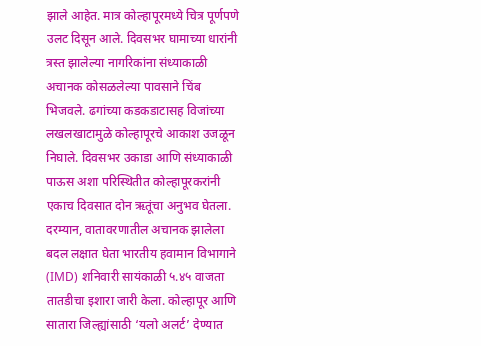झाले आहेत. मात्र कोल्हापूरमध्ये चित्र पूर्णपणे उलट दिसून आले. दिवसभर घामाच्या धारांनी त्रस्त झालेल्या नागरिकांना संध्याकाळी अचानक कोसळलेल्या पावसाने चिंब भिजवले. ढगांच्या कडकडाटासह विजांच्या लखलखाटामुळे कोल्हापूरचे आकाश उजळून निघाले. दिवसभर उकाडा आणि संध्याकाळी पाऊस अशा परिस्थितीत कोल्हापूरकरांनी एकाच दिवसात दोन ऋतूंचा अनुभव घेतला.
दरम्यान, वातावरणातील अचानक झालेला बदल लक्षात घेता भारतीय हवामान विभागाने (IMD) शनिवारी सायंकाळी ५.४५ वाजता तातडीचा इशारा जारी केला. कोल्हापूर आणि सातारा जिल्ह्यांसाठी ‘यलो अलर्ट’ देण्यात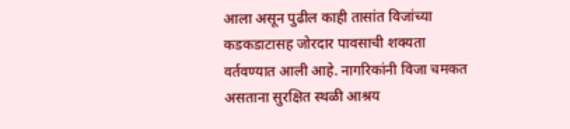आला असून पुढील काही तासांत विजांच्या कडकडाटासह जोरदार पावसाची शक्यता वर्तवण्यात आली आहे. नागरिकांनी विजा चमकत असताना सुरक्षित स्थळी आश्रय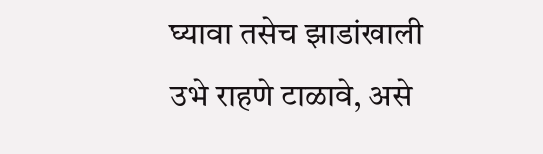घ्यावा तसेच झाडांखाली उभे राहणे टाळावे, असे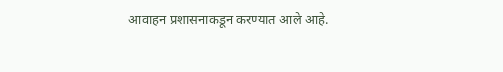आवाहन प्रशासनाकडून करण्यात आले आहे.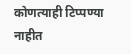कोणत्याही टिप्पण्या नाहीत